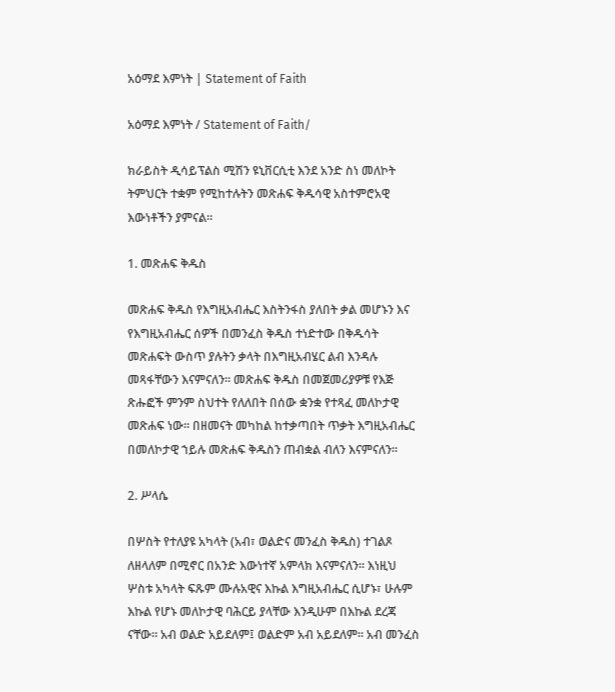አዕማደ እምነት | Statement of Faith

አዕማደ እምነት / Statement of Faith/

ክራይስት ዲሳይፕልስ ሚሽን ዩኒቨርሲቲ እንደ አንድ ስነ መለኮት ትምህርት ተቋም የሚከተሉትን መጽሐፍ ቅዱሳዊ አስተምሮአዊ እውነቶችን ያምናል።

1. መጽሐፍ ቅዱስ

መጽሐፍ ቅዱስ የእግዚአብሔር እስትንፋስ ያለበት ቃል መሆኑን እና የእግዚአብሔር ሰዎች በመንፈስ ቅዱስ ተነድተው በቅዱሳት መጽሐፍት ውስጥ ያሉትን ቃላት በእግዚአብሄር ልብ እንዳሉ መጻፋቸውን እናምናለን። መጽሐፍ ቅዱስ በመጀመሪያዎቹ የእጅ ጽሑፎች ምንም ስህተት የለለበት በሰው ቋንቋ የተጻፈ መለኮታዊ መጽሐፍ ነው። በዘመናት መካከል ከተቃጣበት ጥቃት እግዚአብሔር በመለኮታዊ ኀይሉ መጽሐፍ ቅዱስን ጠብቋል ብለን እናምናለን።

2. ሥላሴ

በሦስት የተለያዩ አካላት (አብ፣ ወልድና መንፈስ ቅዱስ) ተገልጾ ለዘላለም በሚኖር በአንድ እውነተኛ አምላክ እናምናለን፡፡ እነዚህ ሦስቱ አካላት ፍጹም ሙሉአዊና እኩል እግዚአብሔር ሲሆኑ፣ ሁሉም እኩል የሆኑ መለኮታዊ ባሕርይ ያላቸው እንዲሁም በእኩል ደረጃ ናቸው። አብ ወልድ አይደለም፤ ወልድም አብ አይደለም። አብ መንፈስ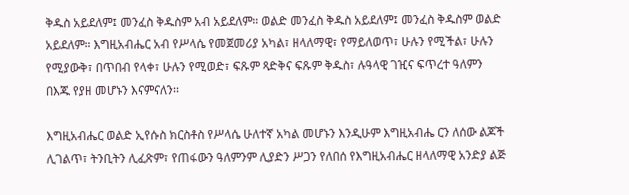ቅዱስ አይደለም፤ መንፈስ ቅዱስም አብ አይደለም። ወልድ መንፈስ ቅዱስ አይደለም፤ መንፈስ ቅዱስም ወልድ አይደለም። እግዚአብሔር አብ የሥላሴ የመጀመሪያ አካል፣ ዘላለማዊ፣ የማይለወጥ፣ ሁሉን የሚችል፣ ሁሉን የሚያውቅ፣ በጥበብ የላቀ፣ ሁሉን የሚወድ፣ ፍጹም ጻድቅና ፍጹም ቅዱስ፣ ሉዓላዊ ገዢና ፍጥረተ ዓለምን በእጁ የያዘ መሆኑን እናምናለን፡፡

እግዚአብሔር ወልድ ኢየሱስ ክርስቶስ የሥላሴ ሁለተኛ አካል መሆኑን እንዲሁም እግዚአብሔ ርን ለሰው ልጆች ሊገልጥ፣ ትንቢትን ሊፈጽም፣ የጠፋውን ዓለምንም ሊያድን ሥጋን የለበሰ የእግዚአብሔር ዘላለማዊ አንድያ ልጅ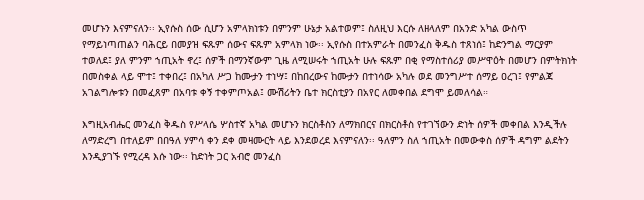መሆኑን እናምናለን፡፡ ኢየሱስ ሰው ሲሆን አምላክነቱን በምንም ሁኔታ አልተወም፤ ስለዚህ እርሱ ለዘላለም በአንድ አካል ውስጥ የማይነጣጠልን ባሕርይ በመያዝ ፍጹም ሰውና ፍጹም አምላክ ነው፡፡ ኢየሱስ በተአምራት በመንፈስ ቅዱስ ተጸነሰ፤ ከድንግል ማርያም ተወለደ፤ ያለ ምንም ኀጢአት ኖረ፤ ሰዎች በማንኛውም ጊዜ ለሚሠሩት ኀጢአት ሁሉ ፍጹም በቂ የማስተሰሪያ መሥዋዕት በመሆን በምትክነት በመስቀል ላይ ሞተ፤ ተቀበረ፤ በአካለ ሥጋ ከሙታን ተነሣ፤ በከበረውና ከሙታን በተነሳው አካሉ ወደ መንግሥተ ሰማይ ዐረገ፤ የምልጃ አገልግሎቱን በመፈጸም በአባቱ ቀኝ ተቀምጦአል፤ ሙሽሪትን ቤተ ክርስቲያን በአየር ለመቀበል ደግሞ ይመለሳል።

እግዚአብሔር መንፈስ ቅዱስ የሥላሴ ሦስተኛ አካል መሆኑን ክርስቶስን ለማክበርና በክርስቶስ የተገኘውን ድነት ሰዎች መቀበል እንዲችሉ ለማድረግ በተለይም በበዓለ ሃምሳ ቀን ደቀ መዛሙርት ላይ እንደወረደ እናምናለን፡፡ ዓለምን ስለ ኀጢአት በመውቀስ ሰዎች ዳግም ልደትን እንዲያገኙ የሚረዳ እሱ ነው፡፡ ከድነት ጋር አብሮ መንፈስ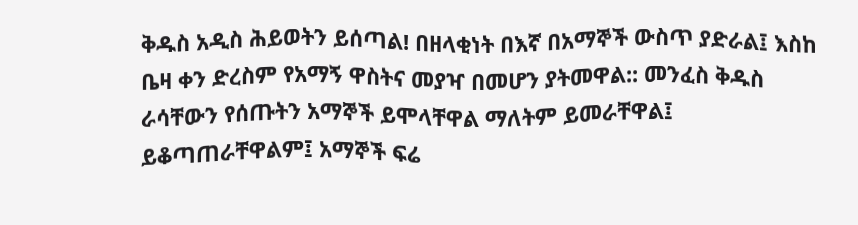ቅዱስ አዲስ ሕይወትን ይሰጣል! በዘላቂነት በእኛ በአማኞች ውስጥ ያድራል፤ እስከ ቤዛ ቀን ድረስም የአማኝ ዋስትና መያዣ በመሆን ያትመዋል:: መንፈስ ቅዱስ ራሳቸውን የሰጡትን አማኞች ይሞላቸዋል ማለትም ይመራቸዋል፤ ይቆጣጠራቸዋልም፤ አማኞች ፍሬ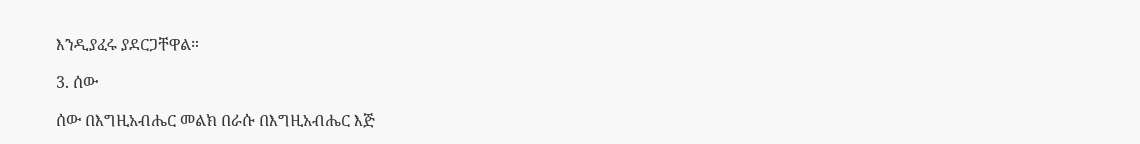እንዲያፈሩ ያደርጋቸዋል።

3. ሰው

ሰው በእግዚአብሔር መልክ በራሱ በእግዚአብሔር እጅ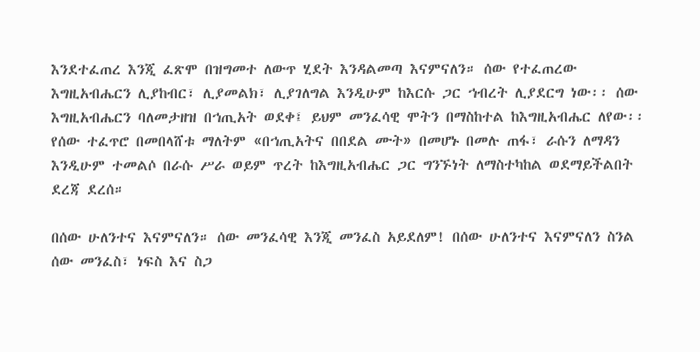እንደተፈጠረ እንጂ ፈጽሞ በዝግመተ ለውጥ ሂደት እንዳልመጣ እናምናለን። ሰው የተፈጠረው እግዚአብሔርን ሊያከብር፣ ሊያመልክ፣ ሊያገለግል እንዲሁም ከእርሱ ጋር ኀብረት ሊያደርግ ነው፡፡ ሰው እግዚአብሔርን ባለመታዘዝ በኀጢአት ወደቀ፤ ይህም መንፈሳዊ ሞትን በማስከተል ከእግዚአብሔር ለየው፡፡  የሰው ተፈጥሮ በመበላሸቱ ማለትም «በኀጢአትና በበደል ሙት» በመሆኑ በመሉ ጠፋ፣ ራሱን ለማዳን እንዲሁም ተመልሶ በራሱ ሥራ ወይም ጥረት ከእግዚአብሔር ጋር ግንኙነት ለማስተካከል ወደማይችልበት ደረጃ ደረሰ።

በሰው ሁለንተና እናምናለን። ሰው መንፈሳዊ እንጂ መንፈስ አይደለም! በሰው ሁለንተና እናምናለን ስንል ሰው መንፈስ፣ ነፍስ እና ስጋ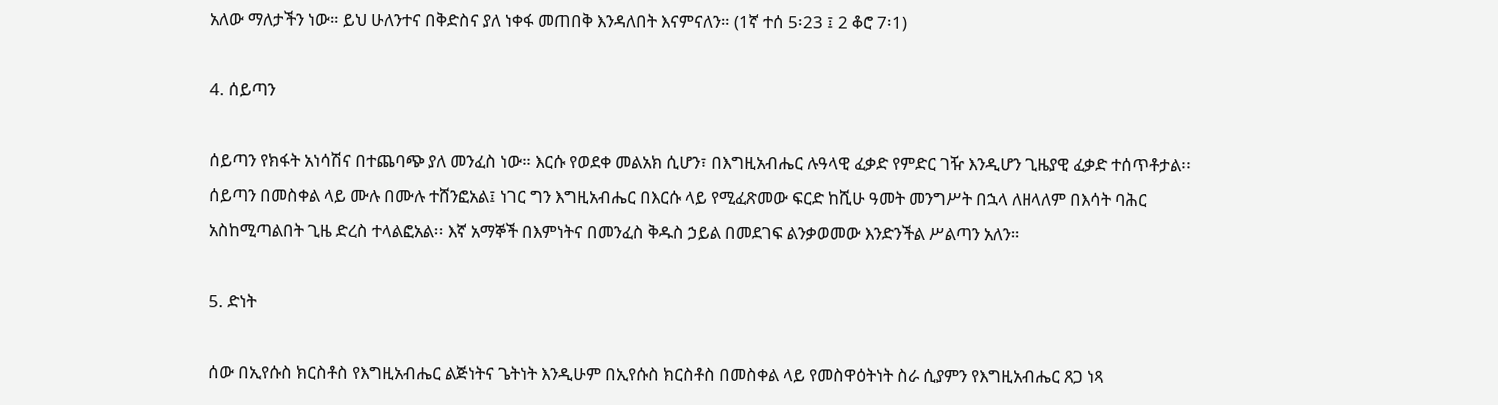አለው ማለታችን ነው። ይህ ሁለንተና በቅድስና ያለ ነቀፋ መጠበቅ እንዳለበት እናምናለን። (1ኛ ተሰ 5፡23 ፤ 2 ቆሮ 7፡1)

4. ሰይጣን

ሰይጣን የክፋት አነሳሽና በተጨባጭ ያለ መንፈስ ነው። እርሱ የወደቀ መልአክ ሲሆን፣ በእግዚአብሔር ሉዓላዊ ፈቃድ የምድር ገዥ እንዲሆን ጊዜያዊ ፈቃድ ተሰጥቶታል፡፡ ሰይጣን በመስቀል ላይ ሙሉ በሙሉ ተሸንፎአል፤ ነገር ግን እግዚአብሔር በእርሱ ላይ የሚፈጽመው ፍርድ ከሺሁ ዓመት መንግሥት በኋላ ለዘላለም በእሳት ባሕር አስከሚጣልበት ጊዜ ድረስ ተላልፎአል፡፡ እኛ አማኞች በእምነትና በመንፈስ ቅዱስ ኃይል በመደገፍ ልንቃወመው እንድንችል ሥልጣን አለን።

5. ድነት

ሰው በኢየሱስ ክርስቶስ የእግዚአብሔር ልጅነትና ጌትነት እንዲሁም በኢየሱስ ክርስቶስ በመስቀል ላይ የመስዋዕትነት ስራ ሲያምን የእግዚአብሔር ጸጋ ነጻ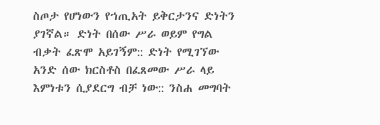ስጦታ የሆነውን የኀጢአት ይቅርታንና ድነትን ያገኛል። ድነት በሰው ሥራ ወይም የግል ብቃት ፈጽሞ አይገኝም:: ድነት የሚገኘው አንድ ሰው ክርስቶስ በፈጸመው ሥራ ላይ እምነቱን ሲያደርግ ብቻ ነው:: ንስሐ መግባት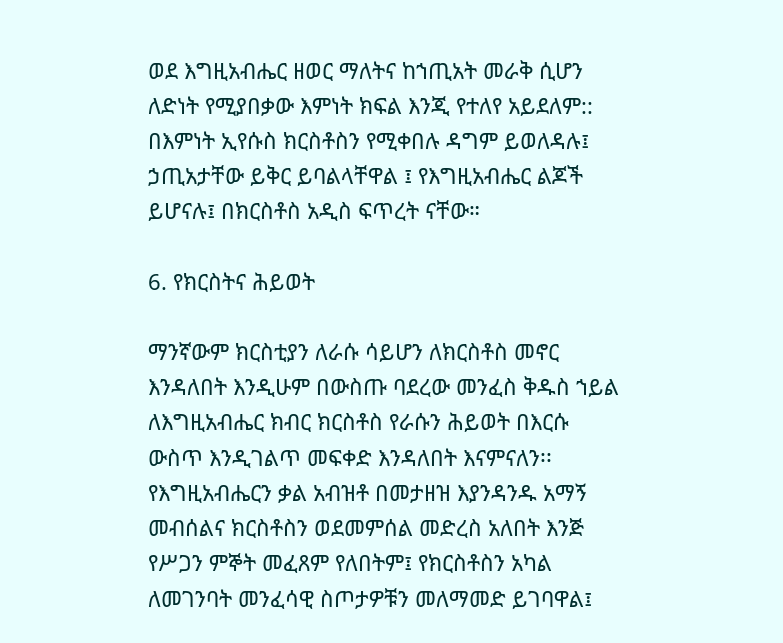ወደ እግዚአብሔር ዘወር ማለትና ከኀጢአት መራቅ ሲሆን ለድነት የሚያበቃው እምነት ክፍል እንጂ የተለየ አይደለም:: በእምነት ኢየሱስ ክርስቶስን የሚቀበሉ ዳግም ይወለዳሉ፤ ኃጢአታቸው ይቅር ይባልላቸዋል ፤ የእግዚአብሔር ልጆች ይሆናሉ፤ በክርስቶስ አዲስ ፍጥረት ናቸው።

6. የክርስትና ሕይወት

ማንኛውም ክርስቲያን ለራሱ ሳይሆን ለክርስቶስ መኖር እንዳለበት እንዲሁም በውስጡ ባደረው መንፈስ ቅዱስ ኀይል ለእግዚአብሔር ክብር ክርስቶስ የራሱን ሕይወት በእርሱ ውስጥ እንዲገልጥ መፍቀድ እንዳለበት እናምናለን፡፡ የእግዚአብሔርን ቃል አብዝቶ በመታዘዝ እያንዳንዱ አማኝ መብሰልና ክርስቶስን ወደመምሰል መድረስ አለበት እንጅ የሥጋን ምኞት መፈጸም የለበትም፤ የክርስቶስን አካል ለመገንባት መንፈሳዊ ስጦታዎቹን መለማመድ ይገባዋል፤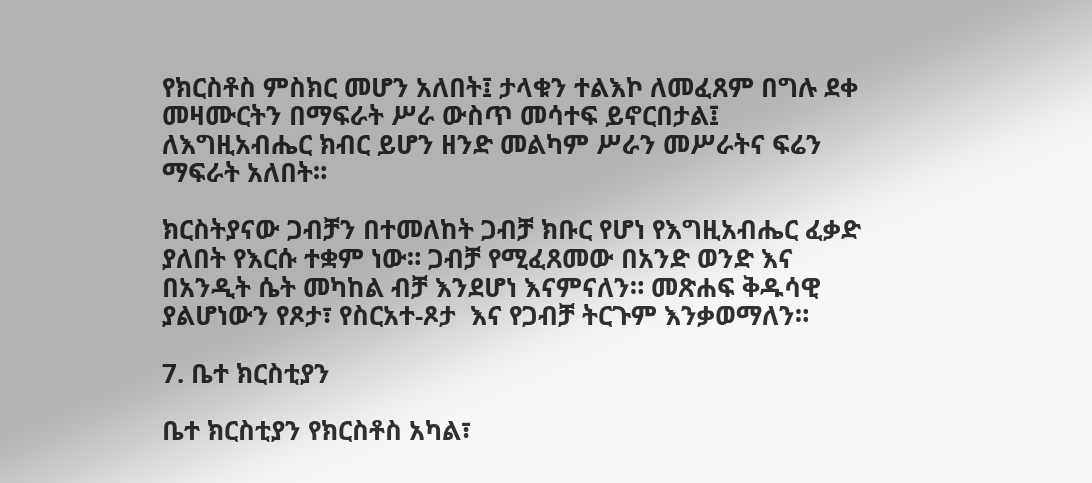የክርስቶስ ምስክር መሆን አለበት፤ ታላቁን ተልእኮ ለመፈጸም በግሉ ደቀ መዛሙርትን በማፍራት ሥራ ውስጥ መሳተፍ ይኖርበታል፤ ለእግዚአብሔር ክብር ይሆን ዘንድ መልካም ሥራን መሥራትና ፍሬን ማፍራት አለበት።

ክርስትያናው ጋብቻን በተመለከት ጋብቻ ክቡር የሆነ የእግዚአብሔር ፈቃድ ያለበት የእርሱ ተቋም ነው። ጋብቻ የሚፈጸመው በአንድ ወንድ እና በአንዲት ሴት መካከል ብቻ እንደሆነ እናምናለን። መጽሐፍ ቅዱሳዊ ያልሆነውን የጾታ፣ የስርአተ-ጾታ  እና የጋብቻ ትርጉም እንቃወማለን።

7. ቤተ ክርስቲያን

ቤተ ክርስቲያን የክርስቶስ አካል፣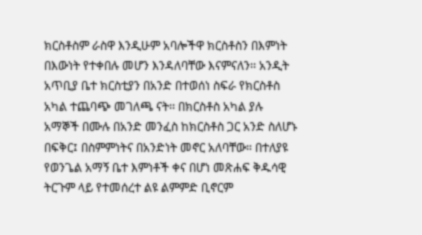ክርስቶስም ራስዋ እንዲሁም አባሎችዋ ክርስቶስን በእምነት በእውነት የተቀበሉ መሆን እንዳለባቸው እናምናለን፡፡ አንዲት አጥቢያ ቤተ ክርስቲያን በአንድ በተወሰነ ስፍራ የክርስቶስ አካል ተጨባጭ መገለጫ ናት፡፡ በክርስቶስ አካል ያሉ አማኞች በሙሉ በአንድ መንፈስ ከክርስቶስ ጋር አንድ ስለሆኑ በፍቅር፤ በስምምነትና በአንድነት መኖር አለባቸው። በተለያዩ የወንጌል አማኝ ቤተ እምነቶች ቀና በሆነ መጽሐፍ ቅዱሳዊ ትርጉም ላይ የተመሰረተ ልዩ ልምምድ ቢኖርም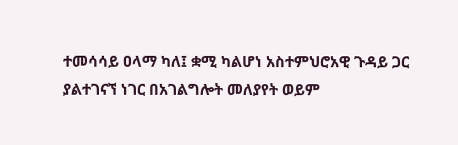ተመሳሳይ ዐላማ ካለ፤ ቋሚ ካልሆነ አስተምህሮአዊ ጉዳይ ጋር ያልተገናኘ ነገር በአገልግሎት መለያየት ወይም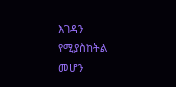እገዳን የሚያስከትል መሆን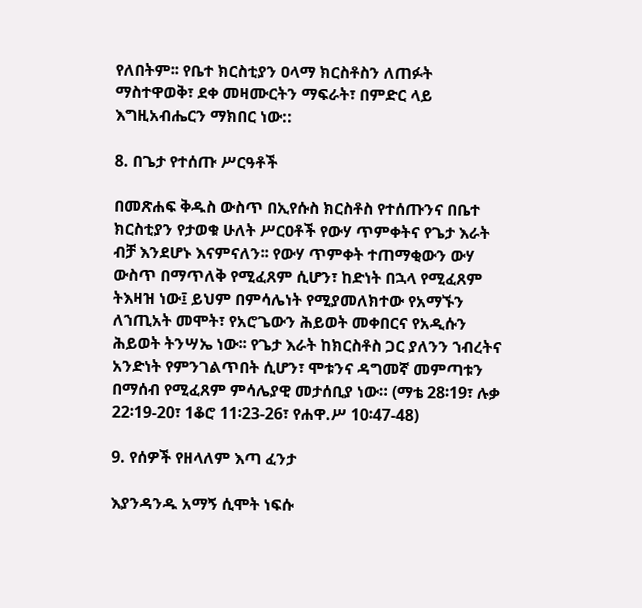የለበትም፡፡ የቤተ ክርስቲያን ዐላማ ክርስቶስን ለጠፉት ማስተዋወቅ፣ ደቀ መዛሙርትን ማፍራት፣ በምድር ላይ እግዚአብሔርን ማክበር ነው::

8. በጌታ የተሰጡ ሥርዓቶች

በመጽሐፍ ቅዱስ ውስጥ በኢየሱስ ክርስቶስ የተሰጡንና በቤተ ክርስቲያን የታወቁ ሁለት ሥርዐቶች የውሃ ጥምቀትና የጌታ እራት ብቻ እንደሆኑ እናምናለን፡፡ የውሃ ጥምቀት ተጠማቂውን ውሃ ውስጥ በማጥለቅ የሚፈጸም ሲሆን፣ ከድነት በኋላ የሚፈጸም ትእዛዝ ነው፤ ይህም በምሳሌነት የሚያመለክተው የአማኙን ለኀጢአት መሞት፣ የአሮጌውን ሕይወት መቀበርና የአዲሱን ሕይወት ትንሣኤ ነው፡፡ የጌታ እራት ከክርስቶስ ጋር ያለንን ኀብረትና አንድነት የምንገልጥበት ሲሆን፣ ሞቱንና ዳግመኛ መምጣቱን በማሰብ የሚፈጸም ምሳሌያዊ መታሰቢያ ነው። (ማቴ 28፡19፣ ሉቃ 22፡19-20፣ 1ቆሮ 11፡23-26፣ የሐዋ.ሥ 10፡47-48)

9. የሰዎች የዘላለም እጣ ፈንታ

እያንዳንዱ አማኝ ሲሞት ነፍሱ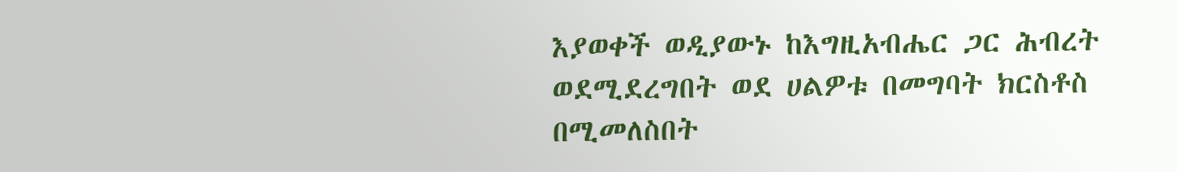እያወቀች ወዲያውኑ ከእግዚአብሔር ጋር ሕብረት ወደሚደረግበት ወደ ሀልዎቱ በመግባት ክርስቶስ በሚመለስበት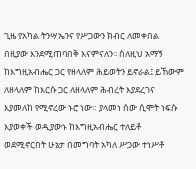ጊዜ የአካል ትንሣኤንና የሥጋውን ክብር ለመቀበል በዚያው እንደሚጠባበቅ እናምናለን፡፡ ስለዚህ አማኝ ከእግዚአብሔር ጋር የዘላለም ሕይወትን ይኖራል፤ ይኸውም ለዘላለም ከእርሱ ጋር ለዘላለም ሕብረት እያደረገና እያመለከ የሚኖረው ኑሮ ነው። ያላመነ ሰው ሲሞት ነፍሱ እያወቀች ወዲያውኑ ከእግዚአብሔር ተለይቶ ወደሚኖርበት ሁኔታ በመግባት አካለ ሥጋው ተነሥቶ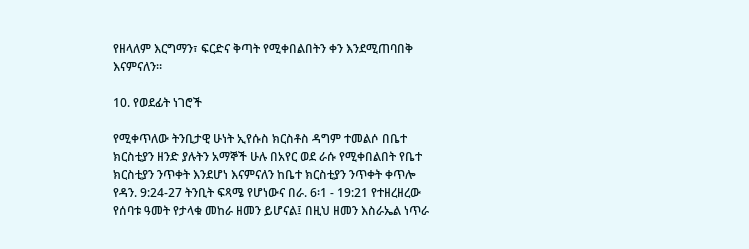የዘላለም እርግማን፣ ፍርድና ቅጣት የሚቀበልበትን ቀን እንደሚጠባበቅ እናምናለን።

10. የወደፊት ነገሮች

የሚቀጥለው ትንቢታዊ ሁነት ኢየሱስ ክርስቶስ ዳግም ተመልሶ በቤተ ክርስቲያን ዘንድ ያሉትን አማኞች ሁሉ በአየር ወደ ራሱ የሚቀበልበት የቤተ ክርስቲያን ንጥቀት እንደሆነ እናምናለን ከቤተ ክርስቲያን ንጥቀት ቀጥሎ የዳን. 9:24-27 ትንቢት ፍጻሜ የሆነውና በራ. 6፡1 - 19:21 የተዘረዘረው የሰባቱ ዓመት የታላቁ መከራ ዘመን ይሆናል፤ በዚህ ዘመን እስራኤል ነጥራ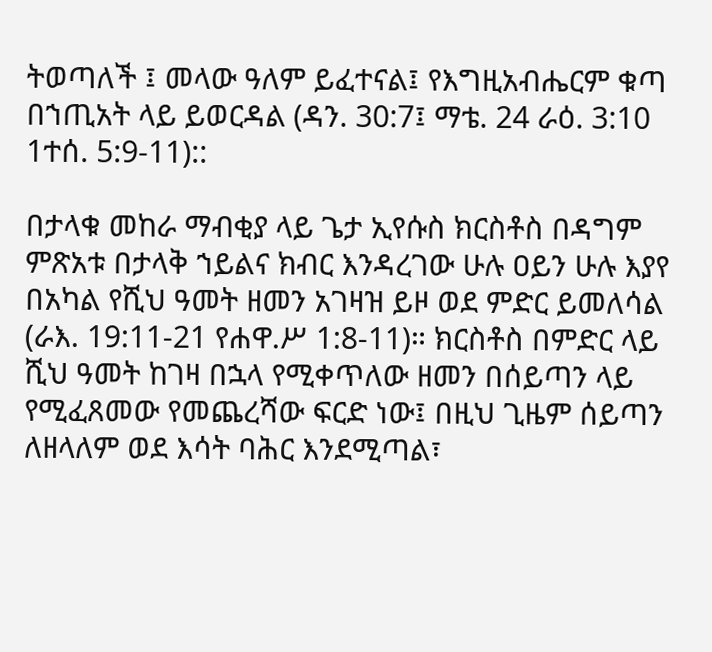ትወጣለች ፤ መላው ዓለም ይፈተናል፤ የእግዚአብሔርም ቁጣ በኀጢአት ላይ ይወርዳል (ዳን. 30:7፤ ማቴ. 24 ራዕ. 3:10 1ተሰ. 5:9-11)::

በታላቁ መከራ ማብቂያ ላይ ጌታ ኢየሱስ ክርስቶስ በዳግም ምጽአቱ በታላቅ ኀይልና ክብር እንዳረገው ሁሉ ዐይን ሁሉ እያየ በአካል የሺህ ዓመት ዘመን አገዛዝ ይዞ ወደ ምድር ይመለሳል (ራእ. 19:11-21 የሐዋ.ሥ 1:8-11)። ክርስቶስ በምድር ላይ ሺህ ዓመት ከገዛ በኋላ የሚቀጥለው ዘመን በሰይጣን ላይ የሚፈጸመው የመጨረሻው ፍርድ ነው፤ በዚህ ጊዜም ሰይጣን ለዘላለም ወደ እሳት ባሕር እንደሚጣል፣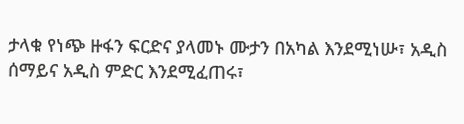ታላቁ የነጭ ዙፋን ፍርድና ያላመኑ ሙታን በአካል እንደሚነሡ፣ አዲስ ሰማይና አዲስ ምድር እንደሚፈጠሩ፣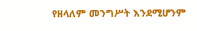የዘላለም መንግሥት እንደሚሆንም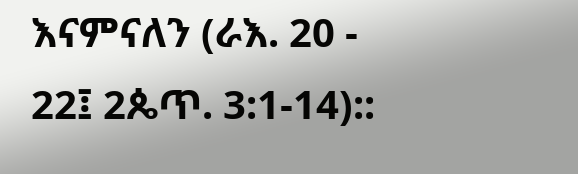እናምናለን (ራእ. 20 - 22፤ 2ጴጥ. 3:1-14)::